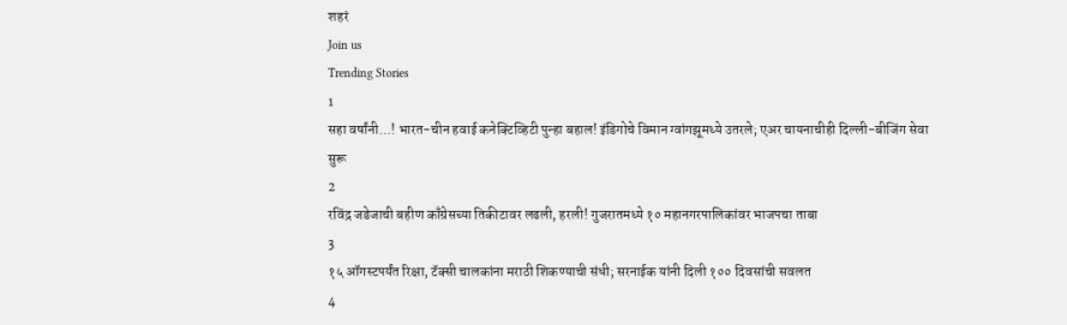शहरं
Join us
Trending Stories
1
सहा वर्षांनी...! भारत-चीन हवाई कनेक्टिव्हिटी पुन्हा बहाल! इंडिगोचे विमान ग्वांगझूमध्ये उतरले; एअर चायनाचीही दिल्ली-बीजिंग सेवा सुरू
2
रविंद्र जडेजाची बहीण काँग्रेसच्या तिकीटावर लढली, हरली! गुजरातमध्ये १० महानगरपालिकांवर भाजपचा ताबा
3
१५ ऑगस्टपर्यंत रिक्षा, टॅक्सी चालकांना मराठी शिकण्याची संधी; सरनाईक यांनी दिली १०० दिवसांची सवलत
4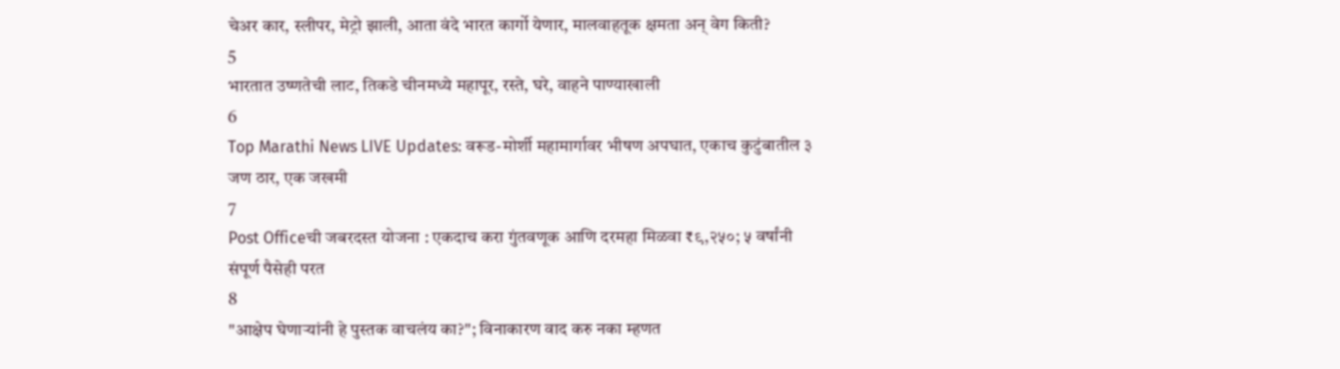चेअर कार, स्लीपर, मेट्रो झाली, आता वंदे भारत कार्गो येणार, मालवाहतूक क्षमता अन् वेग किती?
5
भारतात उष्णतेची लाट, तिकडे चीनमध्ये महापूर, रस्ते, घरे, वाहने पाण्याखाली
6
Top Marathi News LIVE Updates: वरूड-मोर्शी महामार्गावर भीषण अपघात, एकाच कुटुंबातील ३ जण ठार, एक जखमी
7
Post Officeची जबरदस्त योजना : एकदाच करा गुंतवणूक आणि दरमहा मिळवा ₹९,२५०; ५ वर्षांनी संपूर्ण पैसेही परत
8
"आक्षेप घेणाऱ्यांनी हे पुस्तक वाचलंय का?"; विनाकारण वाद करु नका म्हणत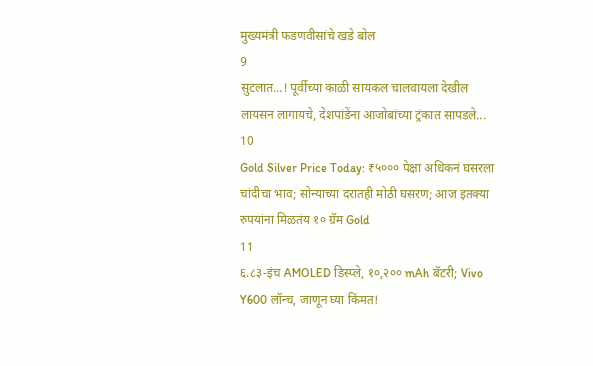मुख्यमंत्री फडणवीसांचे खडे बोल
9
सुटलात...! पूर्वीच्या काळी सायकल चालवायला देखील लायसन लागायचे, देशपांडेंना आजोबांच्या ट्रंकात सापडले...
10
Gold Silver Price Today: ₹५००० पेक्षा अधिकनं घसरला चांदीचा भाव; सोन्याच्या दरातही मोठी घसरण; आज इतक्या रुपयांना मिळतंय १० ग्रॅम Gold
11
६.८३-इंच AMOLED डिस्प्ले, १०,२०० mAh बॅटरी; Vivo Y600 लॉन्च, जाणून घ्या किंमत!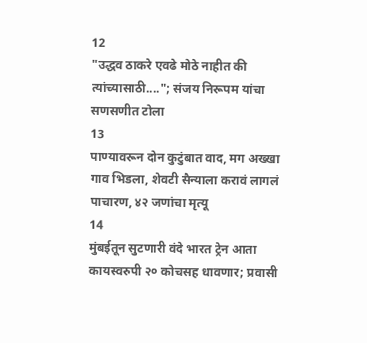12
"उद्धव ठाकरे एवढे मोठे नाहीत की त्यांच्यासाठी...."; संजय निरूपम यांचा सणसणीत टोला
13
पाण्यावरून दोन कुटुंबात वाद, मग अख्खा गाव भिडला, शेवटी सैन्याला करावं लागलं पाचारण, ४२ जणांचा मृत्यू
14
मुंबईतून सुटणारी वंदे भारत ट्रेन आता कायस्वरुपी २० कोचसह धावणार; प्रवासी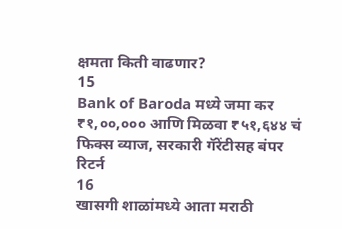क्षमता किती वाढणार?
15
Bank of Baroda मध्ये जमा कर ₹१,००,००० आणि मिळवा ₹५१,६४४ चं फिक्स व्याज, सरकारी गॅरेंटीसह बंपर रिटर्न
16
खासगी शाळांमध्ये आता मराठी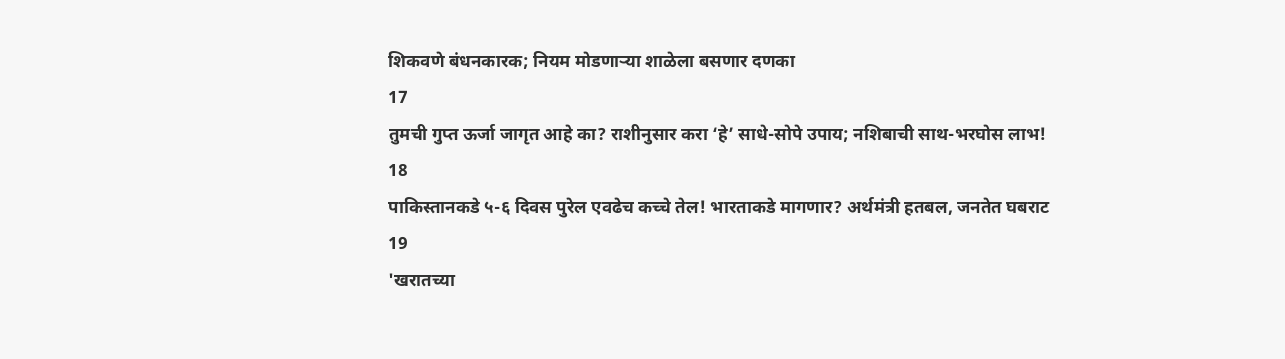शिकवणे बंधनकारक; नियम मोडणाऱ्या शाळेला बसणार दणका
17
तुमची गुप्त ऊर्जा जागृत आहे का? राशीनुसार करा ‘हे’ साधे-सोपे उपाय; नशिबाची साथ-भरघोस लाभ!
18
पाकिस्तानकडे ५-६ दिवस पुरेल एवढेच कच्चे तेल! भारताकडे मागणार? अर्थमंत्री हतबल, जनतेत घबराट
19
'खरातच्या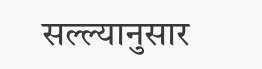सल्ल्यानुसार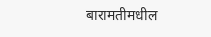बारामतीमधील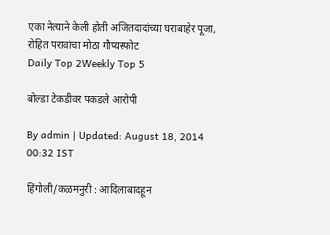एका नेत्याने केली होती अजितदादांच्या घराबाहेर पूजा, रोहित परावांचा मोठा गौप्यस्फोट
Daily Top 2Weekly Top 5

बोल्डा टेकडीवर पकडले आरोपी

By admin | Updated: August 18, 2014 00:32 IST

हिंगोली/कळमनुरी : आदिलाबादहून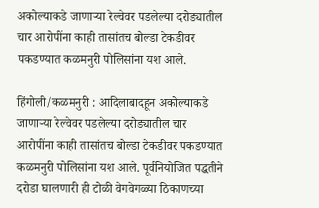अकोल्याकडे जाणाऱ्या रेल्वेवर पडलेल्या दरोड्यातील चार आरोपींना काही तासांतच बोल्डा टेकडीवर पकडण्यात कळमनुरी पोलिसांना यश आले.

हिंगोली/कळमनुरी : आदिलाबादहून अकोल्याकडे जाणाऱ्या रेल्वेवर पडलेल्या दरोड्यातील चार आरोपींना काही तासांतच बोल्डा टेकडीवर पकडण्यात कळमनुरी पोलिसांना यश आले. पूर्वनियोजित पद्धतीने दरोडा घालणारी ही टोळी वेगवेगळ्या ठिकाणच्या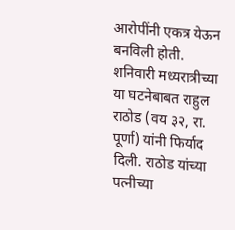आरोपींनी एकत्र येऊन बनविली होती. शनिवारी मध्यरात्रीच्या या घटनेबाबत राहुल राठोड (वय ३२, रा. पूर्णा) यांनी फिर्याद दिली. राठोड यांच्या पत्नीच्या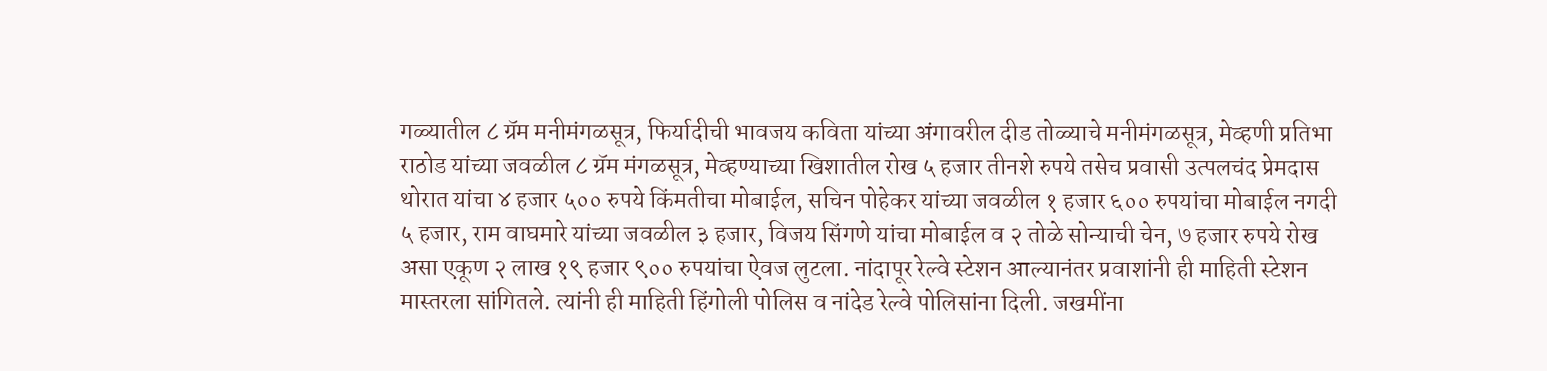गळ्यातील ८ ग्रॅम मनीमंगळसूत्र, फिर्यादीची भावजय कविता यांच्या अंगावरील दीड तोळ्याचे मनीमंगळसूत्र, मेव्हणी प्रतिभा राठोड यांच्या जवळील ८ ग्रॅम मंगळसूत्र, मेव्हण्याच्या खिशातील रोख ५ हजार तीनशे रुपये तसेच प्रवासी उत्पलचंद प्रेमदास थोरात यांचा ४ हजार ५०० रुपये किंमतीचा मोबाईल, सचिन पोहेकर यांच्या जवळील १ हजार ६०० रुपयांचा मोबाईल नगदी ५ हजार, राम वाघमारे यांच्या जवळील ३ हजार, विजय सिंगणे यांचा मोबाईल व २ तोळे सोन्याची चेन, ७ हजार रुपये रोख असा एकूण २ लाख १९ हजार ९०० रुपयांचा ऐवज लुटला. नांदापूर रेल्वे स्टेशन आल्यानंतर प्रवाशांनी ही माहिती स्टेशन मास्तरला सांगितले. त्यांनी ही माहिती हिंगोली पोलिस व नांदेड रेल्वे पोलिसांना दिली. जखमींना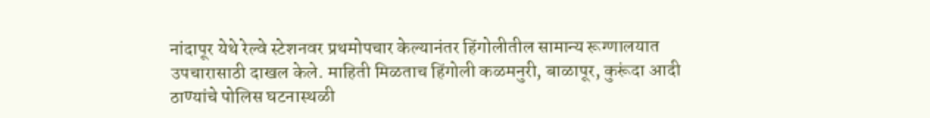नांदापूर येथे रेल्वे स्टेशनवर प्रथमोपचार केल्यानंतर हिंगोलीतील सामान्य रूग्णालयात उपचारासाठी दाखल केले. माहिती मिळताच हिंगोली कळमनुरी, बाळापूर, कुरूंदा आदी ठाण्यांचे पोलिस घटनास्थळी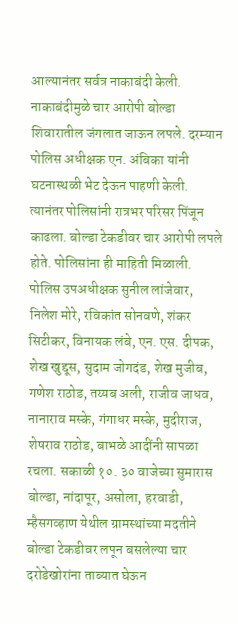आल्यानंतर सर्वत्र नाकाबंदी केली. नाकाबंदीमुळे चार आरोपी बोल्डा शिवारातील जंगलात जाऊन लपले. दरम्यान पोलिस अधीक्षक एन. अंबिका यांनी घटनास्थळी भेट देऊन पाहणी केली. त्यानंतर पोलिसांनी रात्रभर परिसर पिंजून काढला. बोल्डा टेकडीवर चार आरोपी लपले होते. पोलिसांना ही माहिती मिळाली. पोलिस उपअधीक्षक सुनील लांजेवार, निलेश मोरे, रविकांत सोनवणे, शंकर सिटीकर, विनायक लंबे, एन. एस. दीपक, शेख खुद्दूस, सुदाम जोगदंड, शेख मुजीब, गणेश राठोड, तय्यब अली, राजीव जाधव, नानाराव मस्के, गंगाधर मस्के, मुदीराज, शेषराव राठोड, बाभळे आदींनी सापळा रचला. सकाळी १०. ३० वाजेच्या सुमारास बोल्डा, नांदापूर, असोला, हरवाडी, म्हैसगव्हाण येथील ग्रामस्थांच्या मदतीने बोल्डा टेकडीवर लपून बसलेल्या चार दरोडेखोरांना ताब्यात घेऊन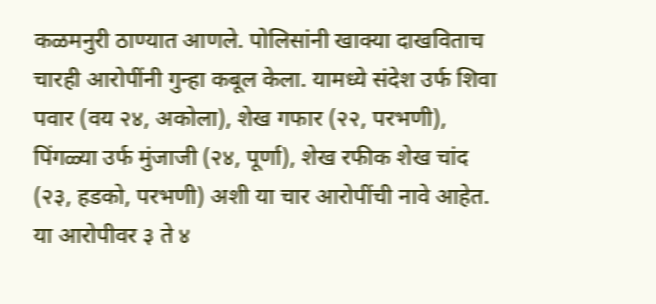कळमनुरी ठाण्यात आणले. पोलिसांनी खाक्या दाखविताच चारही आरोपींनी गुन्हा कबूल केला. यामध्ये संदेश उर्फ शिवा पवार (वय २४, अकोला), शेख गफार (२२, परभणी), पिंगळ्या उर्फ मुंजाजी (२४, पूर्णा), शेख रफीक शेख चांद (२३, हडको, परभणी) अशी या चार आरोपींची नावे आहेत. या आरोपीवर ३ ते ४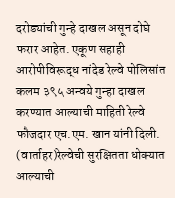दरोड्यांची गुन्हे दाखल असून दोघे फरार आहेत. एकूण सहाही आरोपीविरूद्ध नांदेड रेल्वे पोलिसांत कलम ३९५ अन्वये गुन्हा दाखल करण्यात आल्याची माहिती रेल्वे फौजदार एच.एम. खान यांनी दिली. (वार्ताहर)रेल्वेची सुरक्षितता धोक्यात आल्याची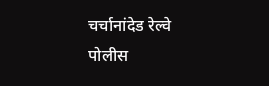चर्चानांदेड रेल्वे पोलीस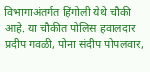विभागाअंतर्गत हिंगोली येथे चौकी आहे. या चौकीत पोलिस हवालदार प्रदीप गवळी, पोना संदीप पोपलवार,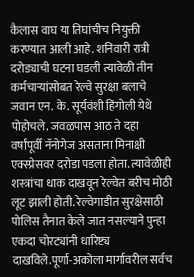कैलास वाघ या तिघांचीच नियुक्ती करण्यात आली आहे. शनिवारी रात्री दरोड्याची घटना घडली त्यावेळी तीन कर्मचाऱ्यांसोबत रेल्वे सुरक्षा बलाचे जवान एन. के. सूर्यवंशी हिंगोली येथे पोहोचले. जवळपास आठ ते दहा वर्षांपूर्वी नॅनोगेज असताना मिनाक्षी एक्स्प्रेसवर दरोडा पडला होता. त्यावेळीही शस्त्रांचा धाक दाखवून रेल्वेत बरीच मोठी लूट झाली होती. रेल्वेगाडीत सुरक्षेसाठी पोलिस तैनात केले जात नसल्याने पुन्हा एकदा चोरट्यांनी धारिष्ट्य दाखविले.पूर्णा-अकोला मार्गावरील सर्वच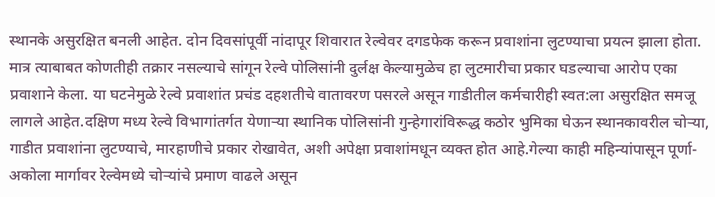स्थानके असुरक्षित बनली आहेत. दोन दिवसांपूर्वी नांदापूर शिवारात रेल्वेवर दगडफेक करून प्रवाशांना लुटण्याचा प्रयत्न झाला होता. मात्र त्याबाबत कोणतीही तक्रार नसल्याचे सांगून रेल्वे पोलिसांनी दुर्लक्ष केल्यामुळेच हा लुटमारीचा प्रकार घडल्याचा आरोप एका प्रवाशाने केला. या घटनेमुळे रेल्वे प्रवाशांत प्रचंड दहशतीचे वातावरण पसरले असून गाडीतील कर्मचारीही स्वत:ला असुरक्षित समजू लागले आहेत.दक्षिण मध्य रेल्वे विभागांतर्गत येणाऱ्या स्थानिक पोलिसांनी गुन्हेगारांविरूद्ध कठोर भुमिका घेऊन स्थानकावरील चोऱ्या, गाडीत प्रवाशांना लुटण्याचे, मारहाणीचे प्रकार रोखावेत, अशी अपेक्षा प्रवाशांमधून व्यक्त होत आहे.गेल्या काही महिन्यांपासून पूर्णा-अकोला मार्गावर रेल्वेमध्ये चोऱ्यांचे प्रमाण वाढले असून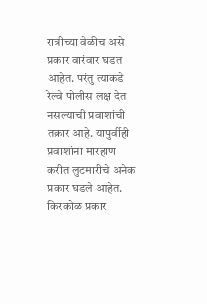रात्रीच्या वेळीच असे प्रकार वारंवार घडत आहेत. परंतु त्याकडे रेल्वे पोलीस लक्ष देत नसल्याची प्रवाशांची तक्रार आहे. यापुर्वीही प्रवाशांना मारहाण करीत लुटमारीचे अनेक प्रकार घडले आहेत. किरकोळ प्रकार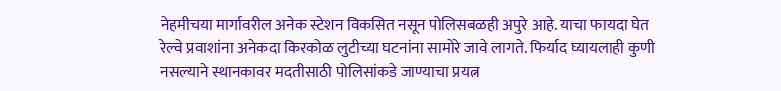नेहमीचया मार्गावरील अनेक स्टेशन विकसित नसून पोलिसबळही अपुरे आहे. याचा फायदा घेत रेल्वे प्रवाशांना अनेकदा किरकोळ लुटीच्या घटनांना सामोरे जावे लागते. फिर्याद घ्यायलाही कुणी नसल्याने स्थानकावर मदतीसाठी पोलिसांकडे जाण्याचा प्रयत्न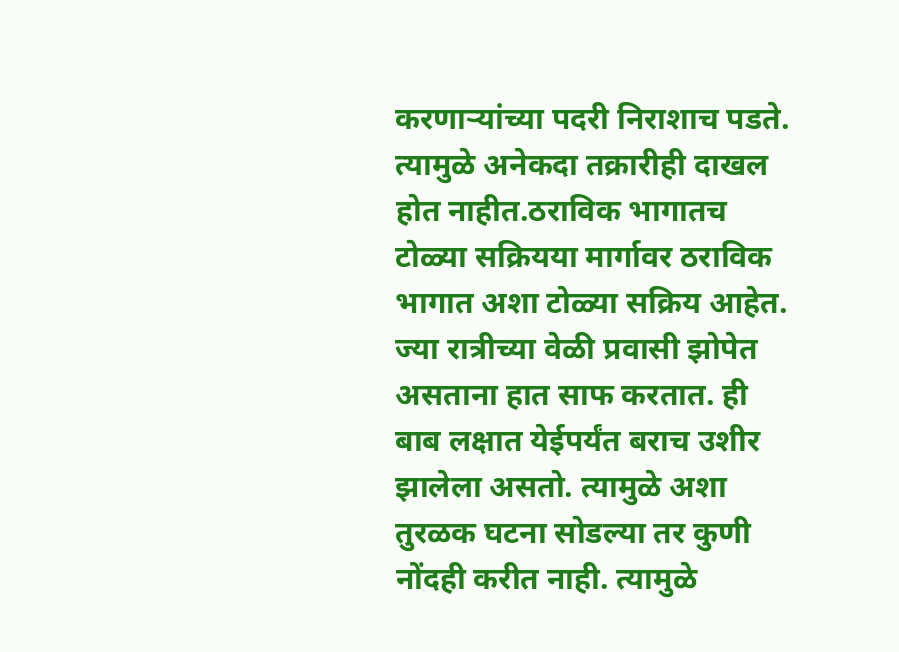करणाऱ्यांच्या पदरी निराशाच पडते. त्यामुळे अनेकदा तक्रारीही दाखल होत नाहीत.ठराविक भागातच टोळ्या सक्रियया मार्गावर ठराविक भागात अशा टोळ्या सक्रिय आहेत. ज्या रात्रीच्या वेळी प्रवासी झोपेत असताना हात साफ करतात. ही बाब लक्षात येईपर्यंत बराच उशीर झालेला असतो. त्यामुळे अशा तुरळक घटना सोडल्या तर कुणी नोंदही करीत नाही. त्यामुळे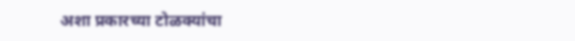अशा प्रकारच्या टोळक्यांचा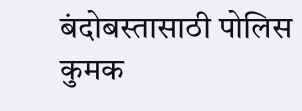बंदोबस्तासाठी पोलिस कुमक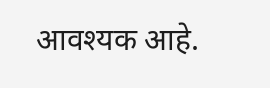आवश्यक आहे.